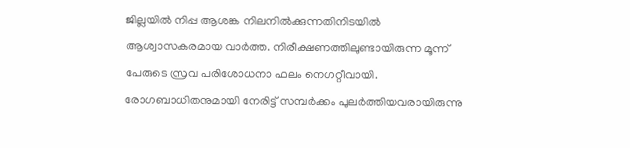ജില്ലയിൽ നിപ്പ ആശങ്ക നിലനിൽക്കുന്നതിനിടയിൽ ആശ്വാസകരമായ വാർത്ത. നിരീക്ഷണത്തിലുണ്ടായിരുന്ന മൂന്ന് പേരുടെ സ്രവ പരിശോധനാ ഫലം നെഗറ്റീവായി. രോഗബാധിതനുമായി നേരിട്ട് സമ്പർക്കം പുലർത്തിയവരായിരുന്നു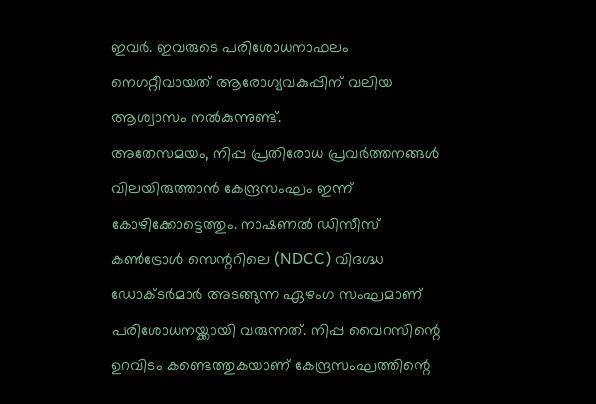ഇവർ. ഇവരുടെ പരിശോധനാഫലം നെഗറ്റീവായത് ആരോഗ്യവകുപ്പിന് വലിയ ആശ്വാസം നൽകുന്നുണ്ട്.
അതേസമയം, നിപ്പ പ്രതിരോധ പ്രവർത്തനങ്ങൾ വിലയിരുത്താൻ കേന്ദ്രസംഘം ഇന്ന് കോഴിക്കോട്ടെത്തും. നാഷണൽ ഡിസീസ് കൺട്രോൾ സെന്ററിലെ (NDCC) വിദഗ്ദ്ധ ഡോക്ടർമാർ അടങ്ങുന്ന ഏഴംഗ സംഘമാണ് പരിശോധനയ്ക്കായി വരുന്നത്. നിപ്പ വൈറസിന്റെ ഉറവിടം കണ്ടെത്തുകയാണ് കേന്ദ്രസംഘത്തിന്റെ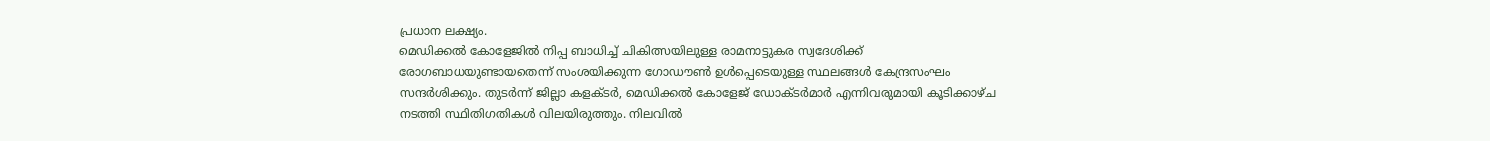പ്രധാന ലക്ഷ്യം.
മെഡിക്കൽ കോളേജിൽ നിപ്പ ബാധിച്ച് ചികിത്സയിലുള്ള രാമനാട്ടുകര സ്വദേശിക്ക് രോഗബാധയുണ്ടായതെന്ന് സംശയിക്കുന്ന ഗോഡൗൺ ഉൾപ്പെടെയുള്ള സ്ഥലങ്ങൾ കേന്ദ്രസംഘം സന്ദർശിക്കും. തുടർന്ന് ജില്ലാ കളക്ടർ, മെഡിക്കൽ കോളേജ് ഡോക്ടർമാർ എന്നിവരുമായി കൂടിക്കാഴ്ച നടത്തി സ്ഥിതിഗതികൾ വിലയിരുത്തും. നിലവിൽ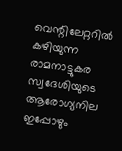വെന്റിലേറ്ററിൽ കഴിയുന്ന രാമനാട്ടുകര സ്വദേശിയുടെ ആരോഗ്യനില ഇപ്പോഴും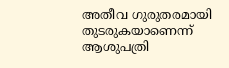അതീവ ഗുരുതരമായി തുടരുകയാണെന്ന് ആശുപത്രി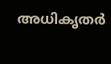അധികൃതർ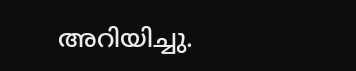അറിയിച്ചു.